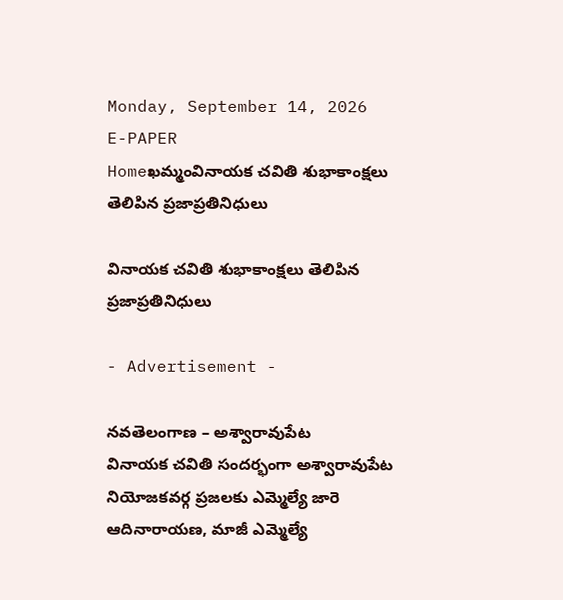Monday, September 14, 2026
E-PAPER
Homeఖమ్మంవినాయక చవితి శుభాకాంక్షలు తెలిపిన ప్రజాప్రతినిధులు

వినాయక చవితి శుభాకాంక్షలు తెలిపిన ప్రజాప్రతినిధులు

- Advertisement -

నవతెలంగాణ – అశ్వారావుపేట
వినాయక చవితి సందర్భంగా అశ్వారావుపేట నియోజకవర్గ ప్రజలకు ఎమ్మెల్యే జారె ఆదినారాయణ, మాజీ ఎమ్మెల్యే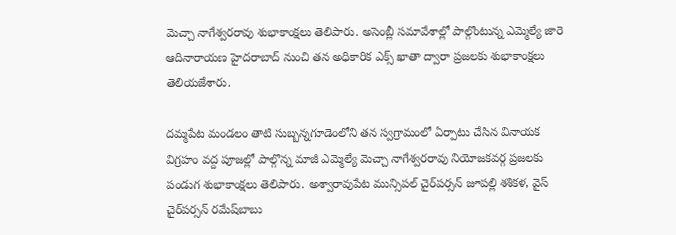మెచ్చా నాగేశ్వరరావు శుభాకాంక్షలు తెలిపారు. అసెంబ్లీ సమావేశాల్లో పాల్గొంటున్న ఎమ్మెల్యే జారె ఆదినారాయణ హైదరాబాద్‌ నుంచి తన అధికారిక ఎక్స్‌ ఖాతా ద్వారా ప్రజలకు శుభాకాంక్షలు తెలియజేశారు.

దమ్మపేట మండలం తాటి సుబ్బన్నగూడెంలోని తన స్వగ్రామంలో ఏర్పాటు చేసిన వినాయక విగ్రహం వద్ద పూజల్లో పాల్గొన్న మాజీ ఎమ్మెల్యే మెచ్చా నాగేశ్వరరావు నియోజకవర్గ ప్రజలకు పండుగ శుభాకాంక్షలు తెలిపారు. అశ్వారావుపేట మున్సిపల్‌ చైర్‌పర్సన్‌ జూపల్లి శశికళ, వైస్‌ చైర్‌పర్సన్‌ రమేష్‌బాబు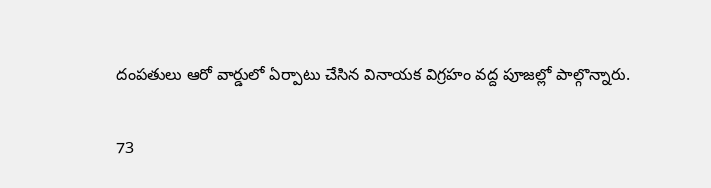దంపతులు ఆరో వార్డులో ఏర్పాటు చేసిన వినాయక విగ్రహం వద్ద పూజల్లో పాల్గొన్నారు.

73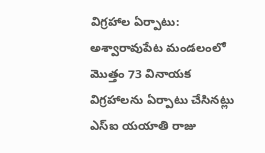విగ్రహాల ఏర్పాటు: అశ్వారావుపేట మండలంలో మొత్తం 73 వినాయక విగ్రహాలను ఏర్పాటు చేసినట్లు ఎస్‌ఐ యయాతి రాజు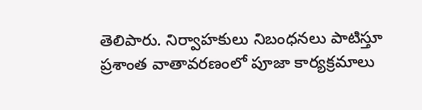తెలిపారు. నిర్వాహకులు నిబంధనలు పాటిస్తూ ప్రశాంత వాతావరణంలో పూజా కార్యక్రమాలు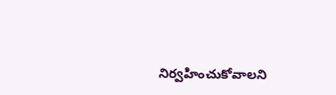నిర్వహించుకోవాలని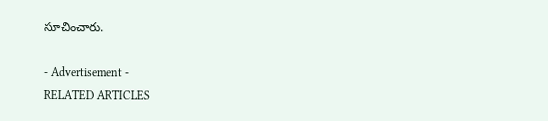సూచించారు.

- Advertisement -
RELATED ARTICLES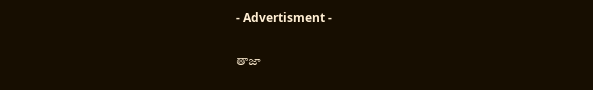- Advertisment -

తాజా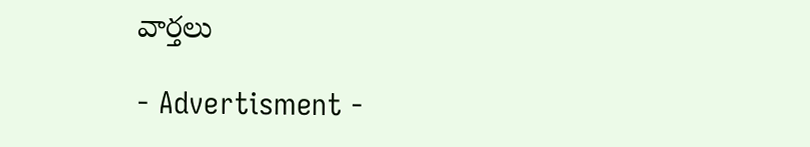వార్తలు

- Advertisment -